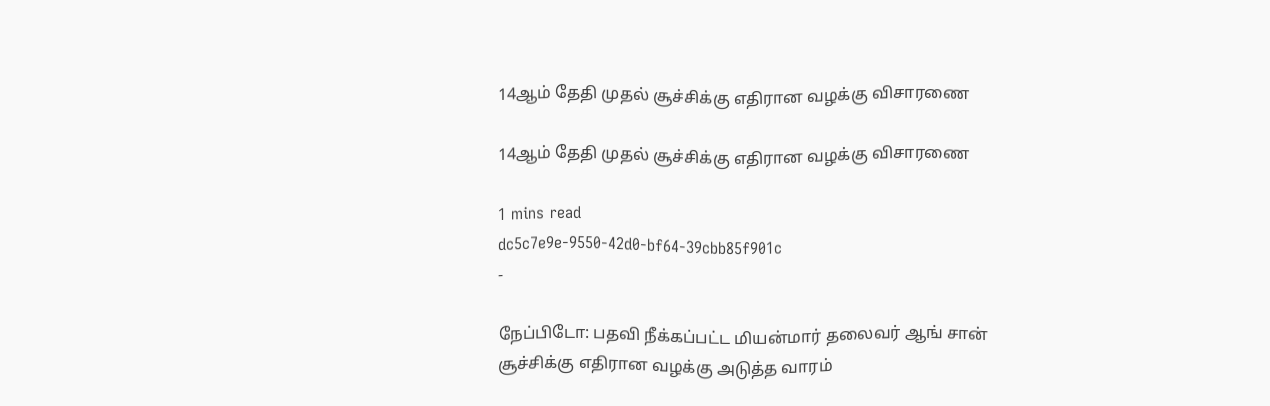14ஆம் தேதி முதல் சூச்சிக்கு எதிரான வழக்கு விசாரணை

14ஆம் தேதி முதல் சூச்சிக்கு எதிரான வழக்கு விசாரணை

1 mins read
dc5c7e9e-9550-42d0-bf64-39cbb85f901c
-

நேப்பிடோ: பதவி நீக்கப்பட்ட மியன்மார் தலைவர் ஆங் சான் சூச்சிக்கு எதிரான வழக்கு அடுத்த வாரம்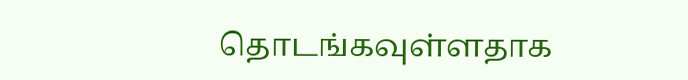தொடங்கவுள்ளதாக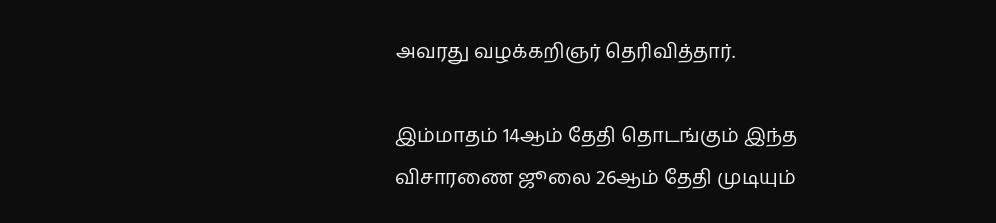அவரது வழக்கறிஞர் தெரிவித்தார்.

இம்மாதம் 14ஆம் தேதி தொடங்கும் இந்த விசாரணை ஜூலை 26ஆம் தேதி முடியும்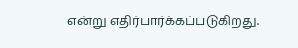என்று எதிர்பார்க்கப்படுகிறது.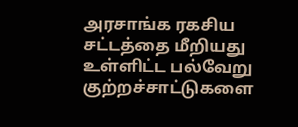அரசாங்க ரகசிய சட்டத்தை மீறியது உள்ளிட்ட பல்வேறு குற்றச்சாட்டுகளை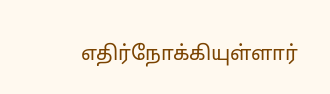எதிர்நோக்கியுள்ளார்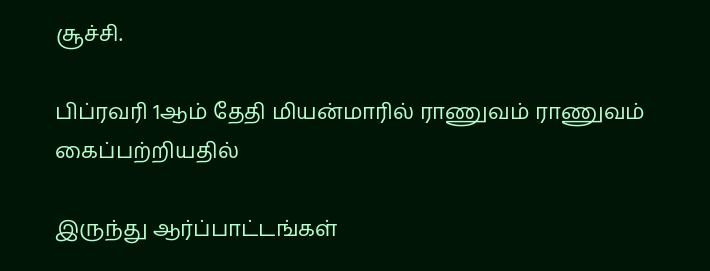சூச்சி.

பிப்ரவரி 1ஆம் தேதி மியன்மாரில் ராணுவம் ராணுவம் கைப்பற்றியதில்

இருந்து ஆர்ப்பாட்டங்கள்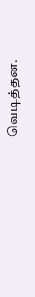வெடித்தன.